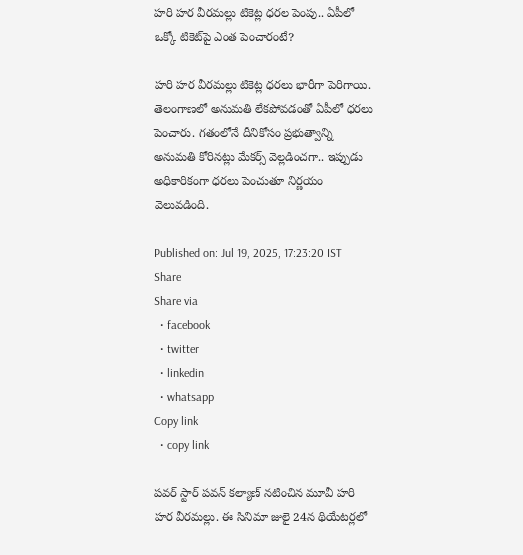హరి హర వీరమల్లు టికెట్ల ధరల పెంపు.. ఏపీలో ఒక్కో టికెట్‌పై ఎంత పెంచారంటే?

హరి హర వీరమల్లు టికెట్ల ధరలు భారీగా పెరిగాయి. తెలంగాణలో అనుమతి లేకపోవడంతో ఏపీలో ధరలు పెంచారు. గతంలోనే దీనికోసం ప్రభుత్వాన్ని అనుమతి కోరినట్లు మేకర్స్ వెల్లడించగా.. ఇప్పుడు అధికారికంగా ధరలు పెంచుతూ నిర్ణయం వెలువడింది.

Published on: Jul 19, 2025, 17:23:20 IST
Share
Share via
  • facebook
  • twitter
  • linkedin
  • whatsapp
Copy link
  • copy link

పవర్ స్టార్ పవన్ కల్యాణ్ నటించిన మూవీ హరి హర వీరమల్లు. ఈ సినిమా జులై 24న థియేటర్లలో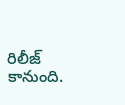రిలీజ్ కానుంది.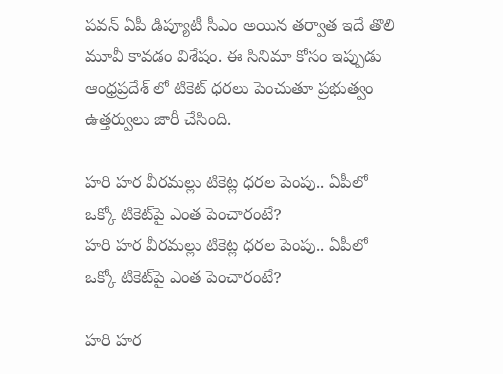పవన్ ఏపీ డిప్యూటీ సీఎం అయిన తర్వాత ఇదే తొలి మూవీ కావడం విశేషం. ఈ సినిమా కోసం ఇప్పుడు ఆంధ్రప్రదేశ్ లో టికెట్ ధరలు పెంచుతూ ప్రభుత్వం ఉత్తర్వులు జారీ చేసింది.

హరి హర వీరమల్లు టికెట్ల ధరల పెంపు.. ఏపీలో ఒక్కో టికెట్‌పై ఎంత పెంచారంటే?
హరి హర వీరమల్లు టికెట్ల ధరల పెంపు.. ఏపీలో ఒక్కో టికెట్‌పై ఎంత పెంచారంటే?

హరి హర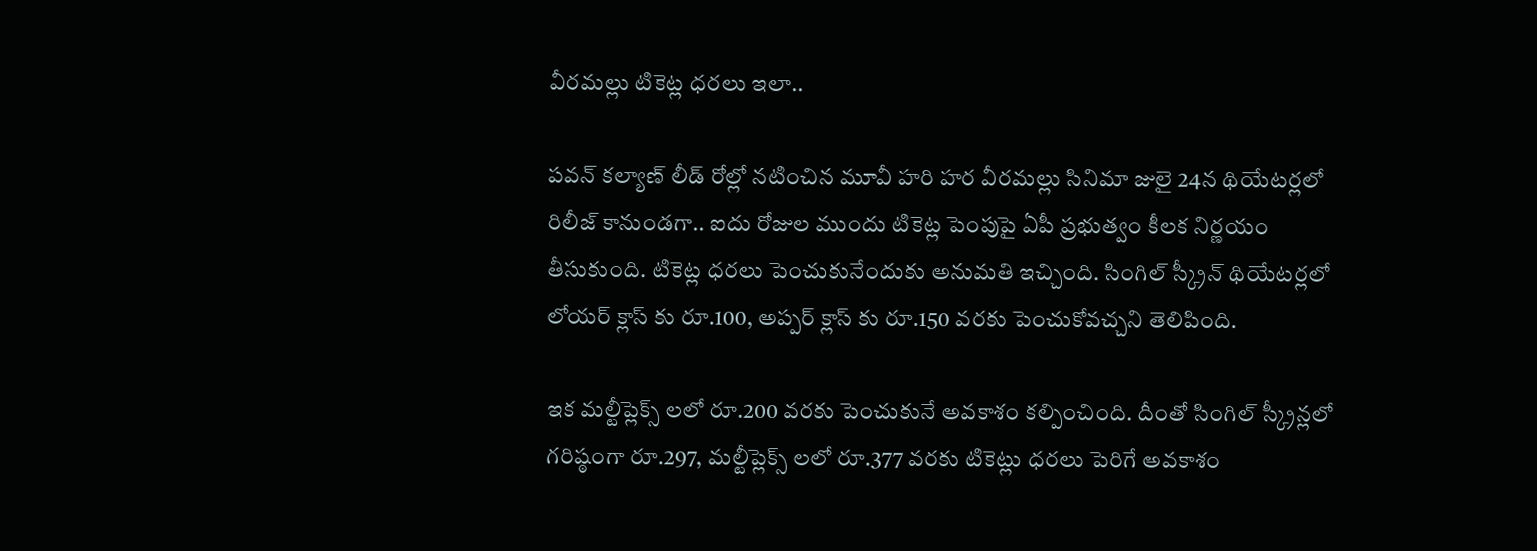వీరమల్లు టికెట్ల ధరలు ఇలా..

పవన్ కల్యాణ్ లీడ్ రోల్లో నటించిన మూవీ హరి హర వీరమల్లు సినిమా జులై 24న థియేటర్లలో రిలీజ్ కానుండగా.. ఐదు రోజుల ముందు టికెట్ల పెంపుపై ఏపీ ప్రభుత్వం కీలక నిర్ణయం తీసుకుంది. టికెట్ల ధరలు పెంచుకునేందుకు అనుమతి ఇచ్చింది. సింగిల్ స్క్రీన్ థియేటర్లలో లోయర్ క్లాస్ కు రూ.100, అప్పర్ క్లాస్ కు రూ.150 వరకు పెంచుకోవచ్చని తెలిపింది.

ఇక మల్టీప్లెక్స్ లలో రూ.200 వరకు పెంచుకునే అవకాశం కల్పించింది. దీంతో సింగిల్ స్క్రీన్లలో గరిష్ఠంగా రూ.297, మల్టీప్లెక్స్ లలో రూ.377 వరకు టికెట్లు ధరలు పెరిగే అవకాశం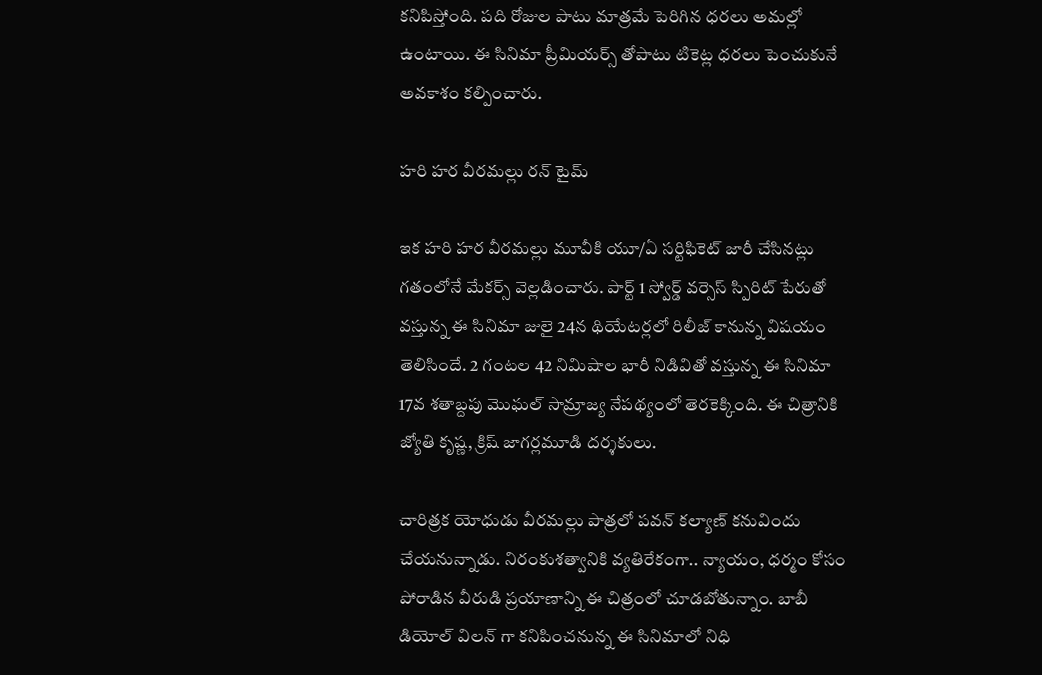కనిపిస్తోంది. పది రోజుల పాటు మాత్రమే పెరిగిన ధరలు అమల్లో ఉంటాయి. ఈ సినిమా ప్రీమియర్స్ తోపాటు టికెట్ల ధరలు పెంచుకునే అవకాశం కల్పించారు.

హరి హర వీరమల్లు రన్ టైమ్

ఇక హరి హర వీరమల్లు మూవీకి యూ/ఏ సర్టిఫికెట్ జారీ చేసినట్లు గతంలోనే మేకర్స్ వెల్లడించారు. పార్ట్ 1 స్వోర్డ్ వర్సెస్ స్పిరిట్ పేరుతో వస్తున్న ఈ సినిమా జులై 24న థియేటర్లలో రిలీజ్ కానున్న విషయం తెలిసిందే. 2 గంటల 42 నిమిషాల భారీ నిడివితో వస్తున్న ఈ సినిమా 17వ శతాబ్దపు మొఘల్ సామ్రాజ్య నేపథ్యంలో తెరకెక్కింది. ఈ చిత్రానికి జ్యోతి కృష్ణ, క్రిష్ జాగర్లమూడి దర్శకులు.

చారిత్రక యోధుడు వీరమల్లు పాత్రలో పవన్ కల్యాణ్ కనువిందు చేయనున్నాడు. నిరంకుశత్వానికి వ్యతిరేకంగా.. న్యాయం, ధర్మం కోసం పోరాడిన వీరుడి ప్రయాణాన్ని ఈ చిత్రంలో చూడబోతున్నాం. బాబీ డియోల్ విలన్ గా కనిపించనున్న ఈ సినిమాలో నిధి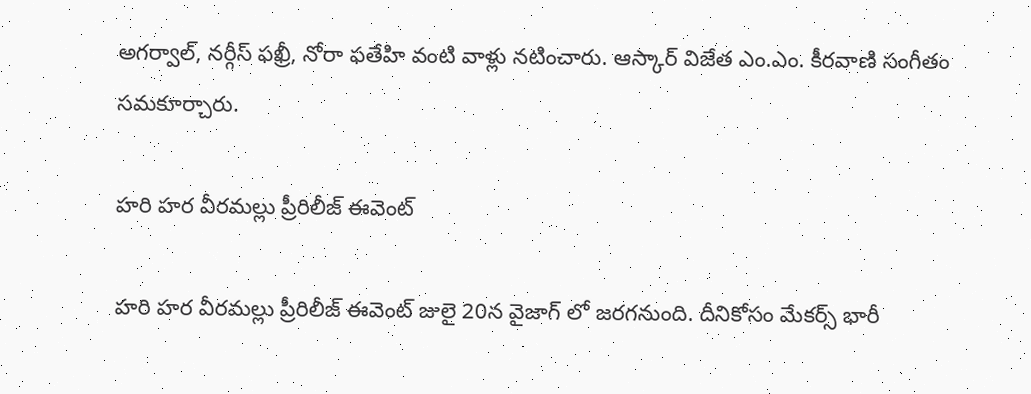అగర్వాల్, నర్గీస్ ఫఖ్రీ, నోరా ఫతేహి వంటి వాళ్లు నటించారు. ఆస్కార్ విజేత ఎం.ఎం. కీరవాణి సంగీతం సమకూర్చారు.

హరి హర వీరమల్లు ప్రీరిలీజ్ ఈవెంట్

హరి హర వీరమల్లు ప్రీరిలీజ్ ఈవెంట్ జులై 20న వైజాగ్ లో జరగనుంది. దీనికోసం మేకర్స్ భారీ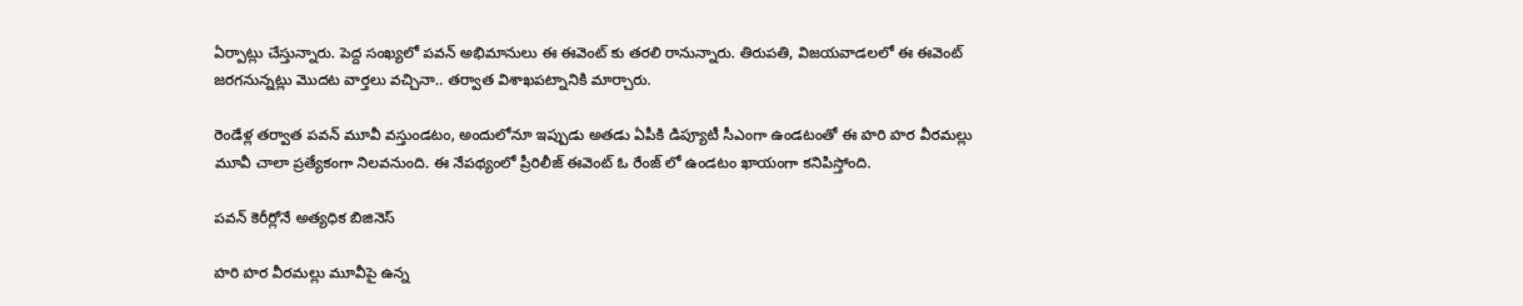ఏర్పాట్లు చేస్తున్నారు. పెద్ద సంఖ్యలో పవన్ అభిమానులు ఈ ఈవెంట్ కు తరలి రానున్నారు. తిరుపతి, విజయవాడలలో ఈ ఈవెంట్ జరగనున్నట్లు మొదట వార్తలు వచ్చినా.. తర్వాత విశాఖపట్నానికి మార్చారు.

రెండేళ్ల తర్వాత పవన్ మూవీ వస్తుండటం, అందులోనూ ఇప్పుడు అతడు ఏపీకి డిప్యూటీ సీఎంగా ఉండటంతో ఈ హరి హర వీరమల్లు మూవీ చాలా ప్రత్యేకంగా నిలవనుంది. ఈ నేపథ్యంలో ప్రీరిలీజ్ ఈవెంట్ ఓ రేంజ్ లో ఉండటం ఖాయంగా కనిపిస్తోంది.

పవన్ కెరీర్లోనే అత్యధిక బిజినెస్

హరి హర వీరమల్లు మూవీపై ఉన్న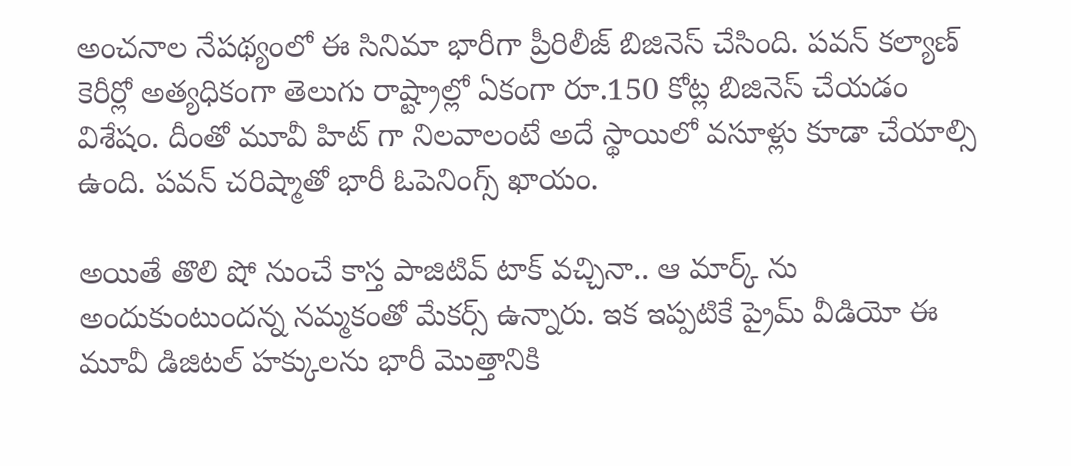అంచనాల నేపథ్యంలో ఈ సినిమా భారీగా ప్రీరిలీజ్ బిజినెస్ చేసింది. పవన్ కల్యాణ్ కెరీర్లో అత్యధికంగా తెలుగు రాష్ట్రాల్లో ఏకంగా రూ.150 కోట్ల బిజినెస్ చేయడం విశేషం. దీంతో మూవీ హిట్ గా నిలవాలంటే అదే స్థాయిలో వసూళ్లు కూడా చేయాల్సి ఉంది. పవన్ చరిష్మాతో భారీ ఓపెనింగ్స్ ఖాయం.

అయితే తొలి షో నుంచే కాస్త పాజిటివ్ టాక్ వచ్చినా.. ఆ మార్క్ ను అందుకుంటుందన్న నమ్మకంతో మేకర్స్ ఉన్నారు. ఇక ఇప్పటికే ప్రైమ్ వీడియో ఈ మూవీ డిజిటల్ హక్కులను భారీ మొత్తానికి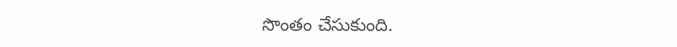సొంతం చేసుకుంది.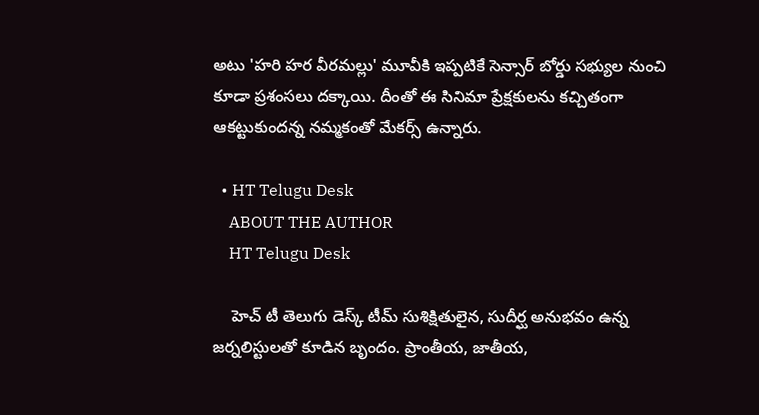అటు 'హరి హర వీరమల్లు' మూవీకి ఇప్పటికే సెన్సార్ బోర్డు సభ్యుల నుంచి కూడా ప్రశంసలు దక్కాయి. దీంతో ఈ సినిమా ప్రేక్షకులను కచ్చితంగా ఆకట్టుకుందన్న నమ్మకంతో మేకర్స్ ఉన్నారు.

  • HT Telugu Desk
    ABOUT THE AUTHOR
    HT Telugu Desk

    హెచ్ టీ తెలుగు డెస్క్ టీమ్ సుశిక్షితులైన, సుదీర్ఘ అనుభవం ఉన్న జర్నలిస్టులతో కూడిన బృందం. ప్రాంతీయ, జాతీయ,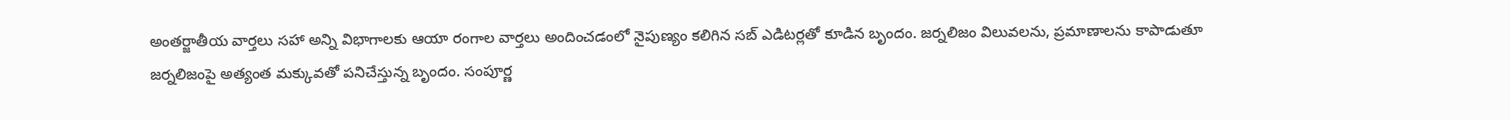అంతర్జాతీయ వార్తలు సహా అన్ని విభాగాలకు ఆయా రంగాల వార్తలు అందించడంలో నైపుణ్యం కలిగిన సబ్ ఎడిటర్లతో కూడిన బృందం. జర్నలిజం విలువలను, ప్రమాణాలను కాపాడుతూ జర్నలిజంపై అత్యంత మక్కువతో పనిచేస్తున్న బృందం. సంపూర్ణ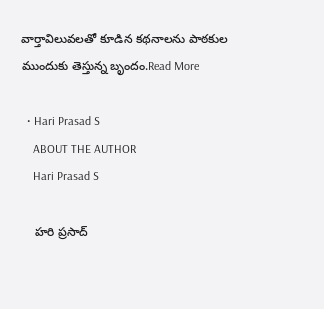వార్తావిలువలతో కూడిన కథనాలను పాఠకుల ముందుకు తెస్తున్న బృందం.Read More

  • Hari Prasad S
    ABOUT THE AUTHOR
    Hari Prasad S

    హరి ప్రసాద్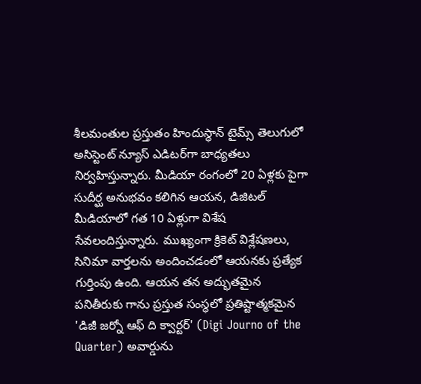శీలమంతుల ప్రస్తుతం హిందుస్థాన్ టైమ్స్ తెలుగులో అసిస్టెంట్ న్యూస్ ఎడిటర్‌గా బాధ్యతలు నిర్వహిస్తున్నారు. మీడియా రంగంలో 20 ఏళ్లకు పైగా సుదీర్ఘ అనుభవం కలిగిన ఆయన, డిజిటల్ మీడియాలో గత 10 ఏళ్లుగా విశేష సేవలందిస్తున్నారు. ముఖ్యంగా క్రికెట్ విశ్లేషణలు, సినిమా వార్తలను అందించడంలో ఆయనకు ప్రత్యేక గుర్తింపు ఉంది. ఆయన తన అద్భుతమైన పనితీరుకు గాను ప్రస్తుత సంస్థలో ప్రతిష్టాత్మకమైన 'డిజీ జర్నో ఆఫ్ ది క్వార్టర్' (Digi Journo of the Quarter) అవార్డును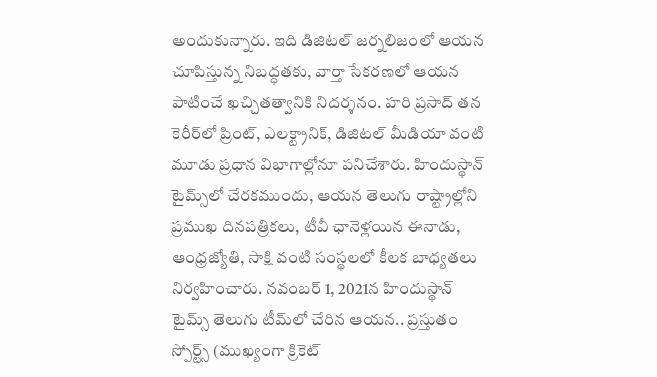అందుకున్నారు. ఇది డిజిటల్ జర్నలిజంలో ఆయన చూపిస్తున్న నిబద్ధతకు, వార్తా సేకరణలో ఆయన పాటించే ఖచ్చితత్వానికి నిదర్శనం. హరి ప్రసాద్ తన కెరీర్‌లో ప్రింట్, ఎలక్ట్రానిక్, డిజిటల్ మీడియా వంటి మూడు ప్రధాన విభాగాల్లోనూ పనిచేశారు. హిందుస్థాన్ టైమ్స్‌లో చేరకముందు, ఆయన తెలుగు రాష్ట్రాల్లోని ప్రముఖ దినపత్రికలు, టీవీ ఛానెళ్లయిన ఈనాడు, ఆంధ్రజ్యోతి, సాక్షి వంటి సంస్థలలో కీలక బాధ్యతలు నిర్వహించారు. నవంబర్ 1, 2021న హిందుస్థాన్ టైమ్స్ తెలుగు టీమ్‌లో చేరిన ఆయన.. ప్రస్తుతం స్పోర్ట్స్ (ముఖ్యంగా క్రికెట్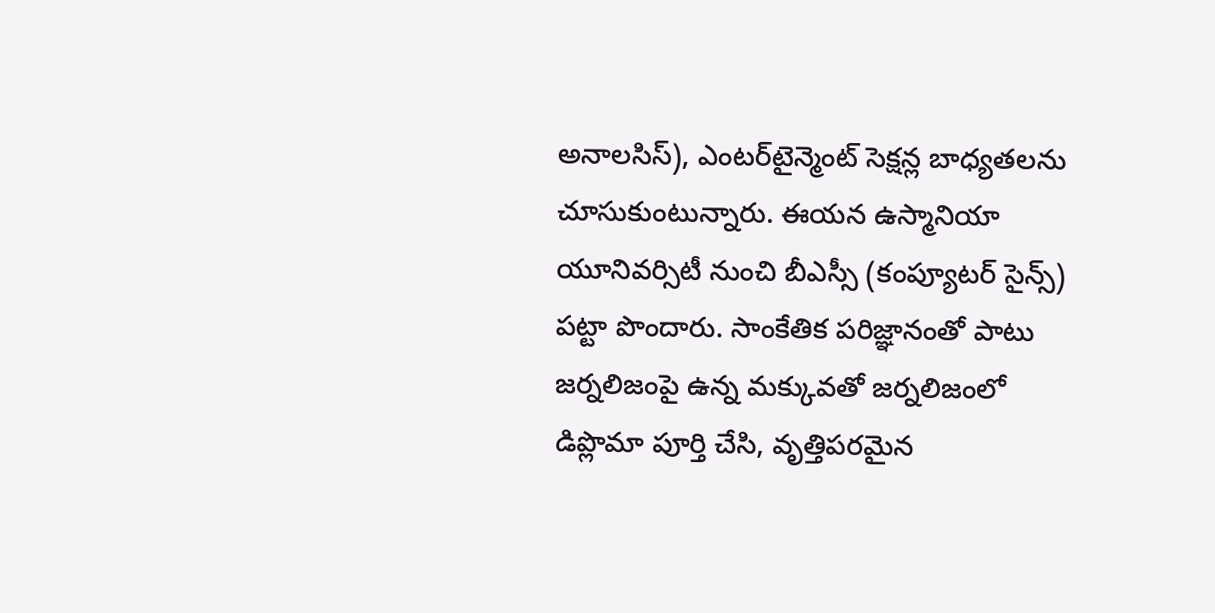అనాలసిస్), ఎంటర్‌టైన్మెంట్ సెక్షన్ల బాధ్యతలను చూసుకుంటున్నారు. ఈయన ఉస్మానియా యూనివర్సిటీ నుంచి బీఎస్సీ (కంప్యూటర్ సైన్స్) పట్టా పొందారు. సాంకేతిక పరిజ్ఞానంతో పాటు జర్నలిజంపై ఉన్న మక్కువతో జర్నలిజంలో డిప్లొమా పూర్తి చేసి, వృత్తిపరమైన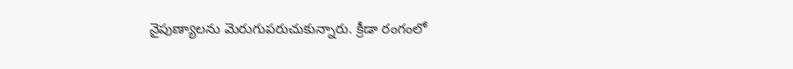నైపుణ్యాలను మెరుగుపరుచుకున్నారు. క్రీడా రంగంలో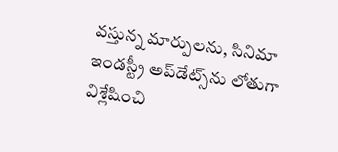వస్తున్న మార్పులను, సినిమా ఇండస్ట్రీ అప్‌డేట్స్‌ను లోతుగా విశ్లేషించి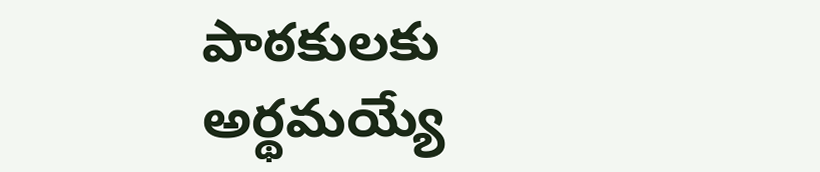పాఠకులకు అర్థమయ్యే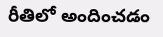రీతిలో అందించడం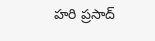హరి ప్రసాద్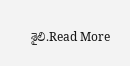శైలి.Read More